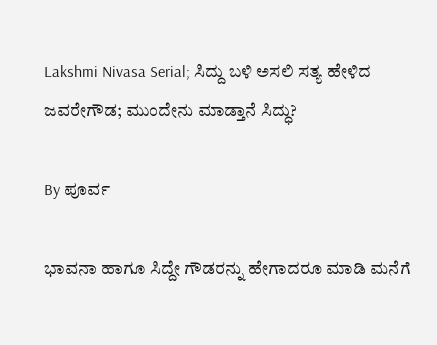Lakshmi Nivasa Serial; ಸಿದ್ದು ಬಳಿ ಅಸಲಿ ಸತ್ಯ ಹೇಳಿದ ಜವರೇಗೌಡ; ಮುಂದೇನು ಮಾಡ್ತಾನೆ ಸಿದ್ಧು?

By ಪೂರ್ವ

ಭಾವನಾ ಹಾಗೂ ಸಿದ್ದೇ ಗೌಡರನ್ನು ಹೇಗಾದರೂ ಮಾಡಿ ಮನೆಗೆ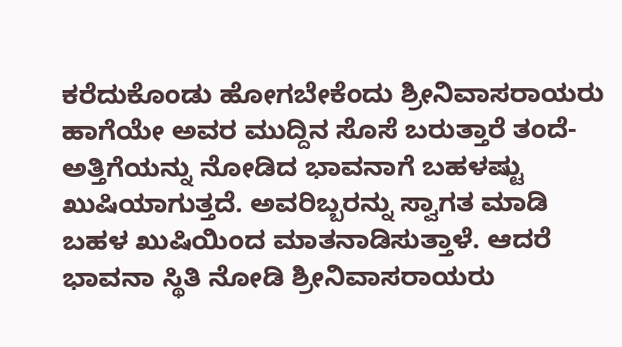ಕರೆದುಕೊಂಡು ಹೋಗಬೇಕೆಂದು ಶ್ರೀನಿವಾಸರಾಯರು ಹಾಗೆಯೇ ಅವರ ಮುದ್ದಿನ ಸೊಸೆ ಬರುತ್ತಾರೆ ತಂದೆ-ಅತ್ತಿಗೆಯನ್ನು ನೋಡಿದ ಭಾವನಾಗೆ ಬಹಳಷ್ಟು ಖುಷಿಯಾಗುತ್ತದೆ. ಅವರಿಬ್ಬರನ್ನು ಸ್ವಾಗತ ಮಾಡಿ ಬಹಳ ಖುಷಿಯಿಂದ ಮಾತನಾಡಿಸುತ್ತಾಳೆ. ಆದರೆ ಭಾವನಾ ಸ್ಥಿತಿ ನೋಡಿ ಶ್ರೀನಿವಾಸರಾಯರು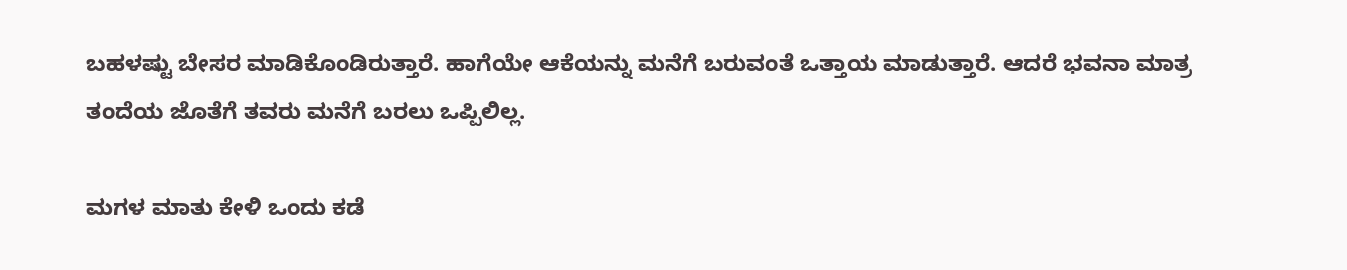ಬಹಳಷ್ಟು ಬೇಸರ ಮಾಡಿಕೊಂಡಿರುತ್ತಾರೆ. ಹಾಗೆಯೇ ಆಕೆಯನ್ನು ಮನೆಗೆ ಬರುವಂತೆ ಒತ್ತಾಯ ಮಾಡುತ್ತಾರೆ. ಆದರೆ ಭವನಾ ಮಾತ್ರ ತಂದೆಯ ಜೊತೆಗೆ ತವರು ಮನೆಗೆ ಬರಲು ಒಪ್ಪಿಲಿಲ್ಲ.

ಮಗಳ ಮಾತು ಕೇಳಿ ಒಂದು ಕಡೆ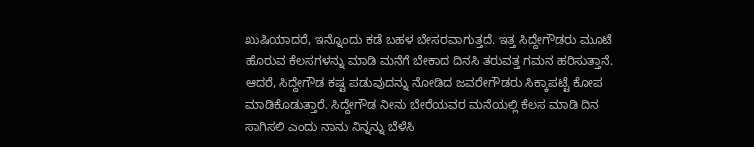ಖುಷಿಯಾದರೆ, ಇನ್ನೊಂದು ಕಡೆ ಬಹಳ ಬೇಸರವಾಗುತ್ತದೆ. ಇತ್ತ ಸಿದ್ದೇಗೌಡರು ಮೂಟೆ ಹೊರುವ ಕೆಲಸಗಳನ್ನು ಮಾಡಿ ಮನೆಗೆ ಬೇಕಾದ ದಿನಸಿ ತರುವತ್ತ ಗಮನ ಹರಿಸುತ್ತಾನೆ. ಆದರೆ, ಸಿದ್ದೇಗೌಡ ಕಷ್ಟ ಪಡುವುದನ್ನು ನೋಡಿದ ಜವರೇಗೌಡರು ಸಿಕ್ಕಾಪಟ್ಟೆ ಕೋಪ ಮಾಡಿಕೊಡುತ್ತಾರೆ. ಸಿದ್ದೇಗೌಡ ನೀನು ಬೇರೆಯವರ ಮನೆಯಲ್ಲಿ ಕೆಲಸ ಮಾಡಿ ದಿನ ಸಾಗಿಸಲಿ ಎಂದು ನಾನು ನಿನ್ನನ್ನು ಬೆಳೆಸಿ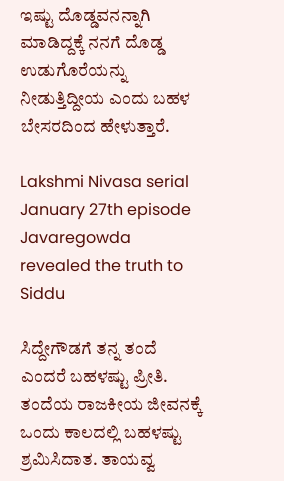ಇಷ್ಟು ದೊಡ್ಡವನನ್ನಾಗಿ ಮಾಡಿದ್ದಕ್ಕೆ ನನಗೆ ದೊಡ್ಡ ಉಡುಗೊರೆಯನ್ನು ನೀಡುತ್ತಿದ್ದೀಯ ಎಂದು ಬಹಳ ಬೇಸರದಿಂದ ಹೇಳುತ್ತಾರೆ.

Lakshmi Nivasa serial January 27th episode Javaregowda revealed the truth to Siddu

ಸಿದ್ದೇಗೌಡಗೆ ತನ್ನ ತಂದೆ ಎಂದರೆ ಬಹಳಷ್ಟು ಪ್ರೀತಿ. ತಂದೆಯ ರಾಜಕೀಯ ಜೀವನಕ್ಕೆ ಒಂದು ಕಾಲದಲ್ಲಿ ಬಹಳಷ್ಟು ಶ್ರಮಿಸಿದಾತ. ತಾಯವ್ವ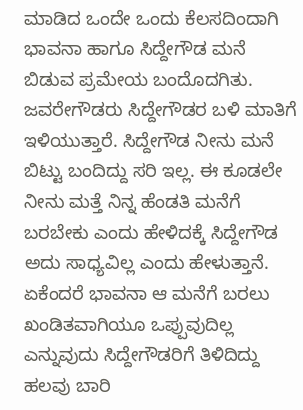ಮಾಡಿದ ಒಂದೇ ಒಂದು ಕೆಲಸದಿಂದಾಗಿ ಭಾವನಾ ಹಾಗೂ ಸಿದ್ದೇಗೌಡ ಮನೆ ಬಿಡುವ ಪ್ರಮೇಯ ಬಂದೊದಗಿತು. ಜವರೇಗೌಡರು ಸಿದ್ದೇಗೌಡರ ಬಳಿ ಮಾತಿಗೆ ಇಳಿಯುತ್ತಾರೆ. ಸಿದ್ದೇಗೌಡ ನೀನು ಮನೆ ಬಿಟ್ಟು ಬಂದಿದ್ದು ಸರಿ ಇಲ್ಲ. ಈ ಕೂಡಲೇ ನೀನು ಮತ್ತೆ ನಿನ್ನ ಹೆಂಡತಿ ಮನೆಗೆ ಬರಬೇಕು ಎಂದು ಹೇಳಿದಕ್ಕೆ ಸಿದ್ದೇಗೌಡ ಅದು ಸಾಧ್ಯವಿಲ್ಲ ಎಂದು ಹೇಳುತ್ತಾನೆ. ಏಕೆಂದರೆ ಭಾವನಾ ಆ ಮನೆಗೆ ಬರಲು ಖಂಡಿತವಾಗಿಯೂ ಒಪ್ಪುವುದಿಲ್ಲ ಎನ್ನುವುದು ಸಿದ್ದೇಗೌಡರಿಗೆ ತಿಳಿದಿದ್ದು ಹಲವು ಬಾರಿ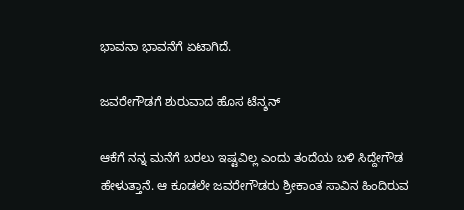ಭಾವನಾ ಭಾವನೆಗೆ ಏಟಾಗಿದೆ.

ಜವರೇಗೌಡಗೆ ಶುರುವಾದ ಹೊಸ ಟೆನ್ಶನ್

ಆಕೆಗೆ ನನ್ನ ಮನೆಗೆ ಬರಲು ಇಷ್ಟವಿಲ್ಲ ಎಂದು ತಂದೆಯ ಬಳಿ ಸಿದ್ದೇಗೌಡ ಹೇಳುತ್ತಾನೆ. ಆ ಕೂಡಲೇ ಜವರೇಗೌಡರು ಶ್ರೀಕಾಂತ ಸಾವಿನ ಹಿಂದಿರುವ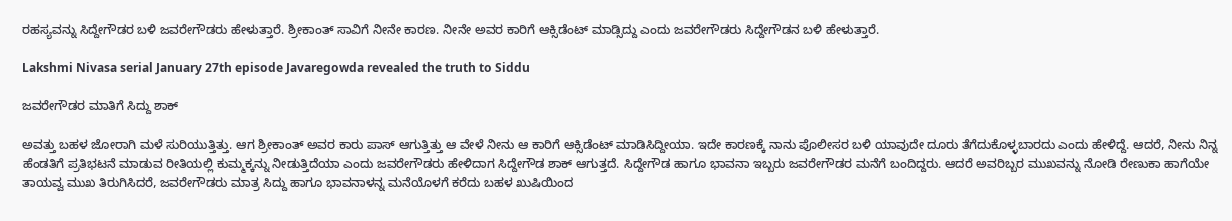ರಹಸ್ಯವನ್ನು ಸಿದ್ದೇಗೌಡರ ಬಳಿ ಜವರೇಗೌಡರು ಹೇಳುತ್ತಾರೆ. ಶ್ರೀಕಾಂತ್ ಸಾವಿಗೆ ನೀನೇ ಕಾರಣ. ನೀನೇ ಅವರ ಕಾರಿಗೆ ಆಕ್ಸಿಡೆಂಟ್ ಮಾಡ್ಸಿದ್ದು ಎಂದು ಜವರೇಗೌಡರು ಸಿದ್ದೇಗೌಡನ ಬಳಿ ಹೇಳುತ್ತಾರೆ.

Lakshmi Nivasa serial January 27th episode Javaregowda revealed the truth to Siddu

ಜವರೇಗೌಡರ ಮಾತಿಗೆ ಸಿದ್ದು ಶಾಕ್

ಅವತ್ತು ಬಹಳ ಜೋರಾಗಿ ಮಳೆ ಸುರಿಯುತ್ತಿತ್ತು. ಆಗ ಶ್ರೀಕಾಂತ್ ಅವರ ಕಾರು ಪಾಸ್ ಆಗುತ್ತಿತ್ತು ಆ ವೇಳೆ ನೀನು ಆ ಕಾರಿಗೆ ಆಕ್ಸಿಡೆಂಟ್ ಮಾಡಿಸಿದ್ದೀಯಾ. ಇದೇ ಕಾರಣಕ್ಕೆ ನಾನು ಪೊಲೀಸರ ಬಳಿ ಯಾವುದೇ ದೂರು ತೆಗೆದುಕೊಳ್ಳಬಾರದು ಎಂದು ಹೇಳಿದ್ದೆ. ಆದರೆ, ನೀನು ನಿನ್ನ ಹೆಂಡತಿಗೆ ಪ್ರತಿಭಟನೆ ಮಾಡುವ ರೀತಿಯಲ್ಲಿ ಕುಮ್ಮಕ್ಕನ್ನು ನೀಡುತ್ತಿದೆಯಾ ಎಂದು ಜವರೇಗೌಡರು ಹೇಳಿದಾಗ ಸಿದ್ದೇಗೌಡ ಶಾಕ್ ಆಗುತ್ತದೆ. ಸಿದ್ದೇಗೌಡ ಹಾಗೂ ಭಾವನಾ ಇಬ್ಬರು ಜವರೇಗೌಡರ ಮನೆಗೆ ಬಂದಿದ್ದರು. ಆದರೆ ಅವರಿಬ್ಬರ ಮುಖವನ್ನು ನೋಡಿ ರೇಣುಕಾ ಹಾಗೆಯೇ ತಾಯವ್ವ ಮುಖ ತಿರುಗಿಸಿದರೆ, ಜವರೇಗೌಡರು ಮಾತ್ರ ಸಿದ್ದು ಹಾಗೂ ಭಾವನಾಳನ್ನ ಮನೆಯೊಳಗೆ ಕರೆದು ಬಹಳ ಖುಷಿಯಿಂದ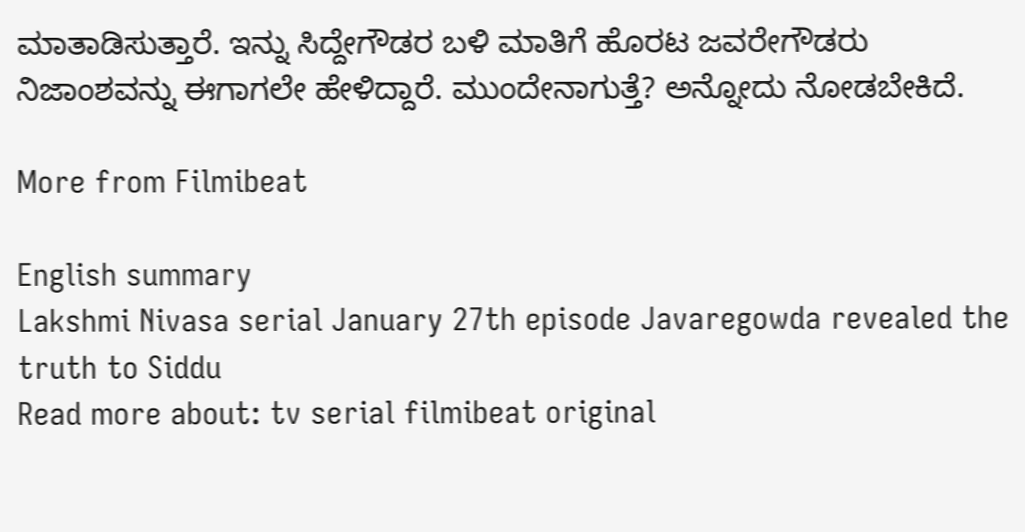ಮಾತಾಡಿಸುತ್ತಾರೆ. ಇನ್ನು ಸಿದ್ದೇಗೌಡರ ಬಳಿ ಮಾತಿಗೆ ಹೊರಟ ಜವರೇಗೌಡರು ನಿಜಾಂಶವನ್ನು ಈಗಾಗಲೇ ಹೇಳಿದ್ದಾರೆ. ಮುಂದೇನಾಗುತ್ತೆ? ಅನ್ನೋದು ನೋಡಬೇಕಿದೆ.

More from Filmibeat

English summary
Lakshmi Nivasa serial January 27th episode Javaregowda revealed the truth to Siddu
Read more about: tv serial filmibeat original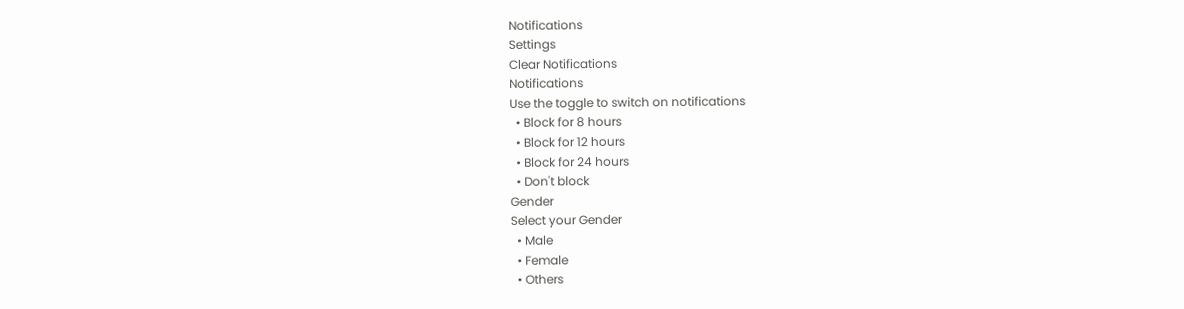Notifications
Settings
Clear Notifications
Notifications
Use the toggle to switch on notifications
  • Block for 8 hours
  • Block for 12 hours
  • Block for 24 hours
  • Don't block
Gender
Select your Gender
  • Male
  • Female
  • Others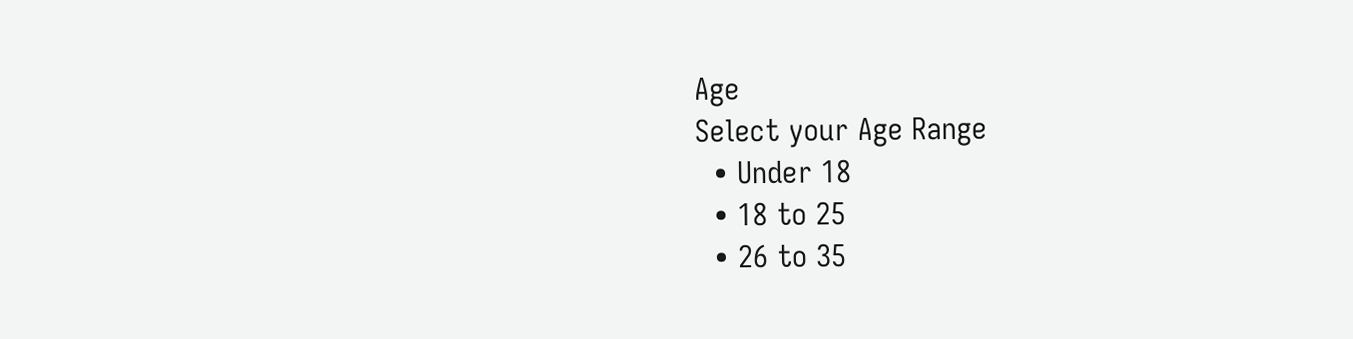Age
Select your Age Range
  • Under 18
  • 18 to 25
  • 26 to 35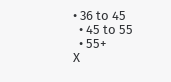• 36 to 45
  • 45 to 55
  • 55+
X